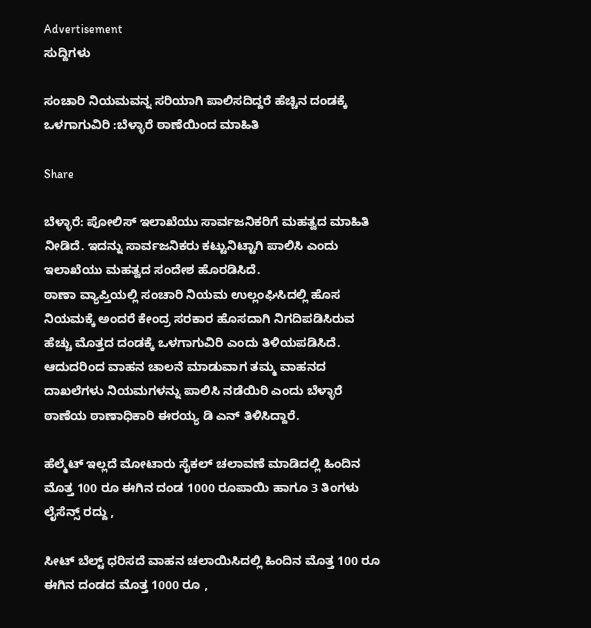Advertisement
ಸುದ್ದಿಗಳು

ಸಂಚಾರಿ ನಿಯಮವನ್ನ ಸರಿಯಾಗಿ ಪಾಲಿಸದಿದ್ದರೆ ಹೆಚ್ಚಿನ ದಂಡಕ್ಕೆ ಒಳಗಾಗುವಿರಿ :ಬೆಳ್ಳಾರೆ ಠಾಣೆಯಿಂದ ಮಾಹಿತಿ

Share

ಬೆಳ್ಳಾರೆ: ಪೋಲಿಸ್ ಇಲಾಖೆಯು ಸಾರ್ವಜನಿಕರಿಗೆ ಮಹತ್ವದ ಮಾಹಿತಿ  ನೀಡಿದೆ. ಇದನ್ನು ಸಾರ್ವಜನಿಕರು ಕಟ್ಟುನಿಟ್ಟಾಗಿ ಪಾಲಿಸಿ ಎಂದು ಇಲಾಖೆಯು ಮಹತ್ವದ ಸಂದೇಶ ಹೊರಡಿಸಿದೆ.
ಠಾಣಾ ವ್ಯಾಪ್ತಿಯಲ್ಲಿ ಸಂಚಾರಿ ನಿಯಮ ಉಲ್ಲಂಘಿಸಿದಲ್ಲಿ ಹೊಸ ನಿಯಮಕ್ಕೆ ಅಂದರೆ ಕೇಂದ್ರ ಸರಕಾರ ಹೊಸದಾಗಿ ನಿಗದಿಪಡಿಸಿರುವ ಹೆಚ್ಚು ಮೊತ್ತದ ದಂಡಕ್ಕೆ ಒಳಗಾಗುವಿರಿ ಎಂದು ತಿಳಿಯಪಡಿಸಿದೆ. ಆದುದರಿಂದ ವಾಹನ ಚಾಲನೆ ಮಾಡುವಾಗ ತಮ್ಮ ವಾಹನದ ದಾಖಲೆಗಳು ನಿಯಮಗಳನ್ನು ಪಾಲಿಸಿ ನಡೆಯಿರಿ ಎಂದು ಬೆಳ್ಳಾರೆ ಠಾಣೆಯ ಠಾಣಾಧಿಕಾರಿ ಈರಯ್ಯ ಡಿ ಎನ್ ತಿಳಿಸಿದ್ದಾರೆ.

ಹೆಲ್ಮೆಟ್ ಇಲ್ಲದೆ ಮೋಟಾರು ಸೈಕಲ್ ಚಲಾವಣೆ ಮಾಡಿದಲ್ಲಿ ಹಿಂದಿನ ಮೊತ್ತ 100 ರೂ ಈಗಿನ ದಂಡ 1000 ರೂಪಾಯಿ ಹಾಗೂ 3 ತಿಂಗಳು ಲೈಸೆನ್ಸ್ ರದ್ದು ,

ಸೀಟ್ ಬೆಲ್ಟ್ ಧರಿಸದೆ ವಾಹನ ಚಲಾಯಿಸಿದಲ್ಲಿ ಹಿಂದಿನ ಮೊತ್ತ 100 ರೂ ಈಗಿನ ದಂಡದ ಮೊತ್ತ 1000 ರೂ ,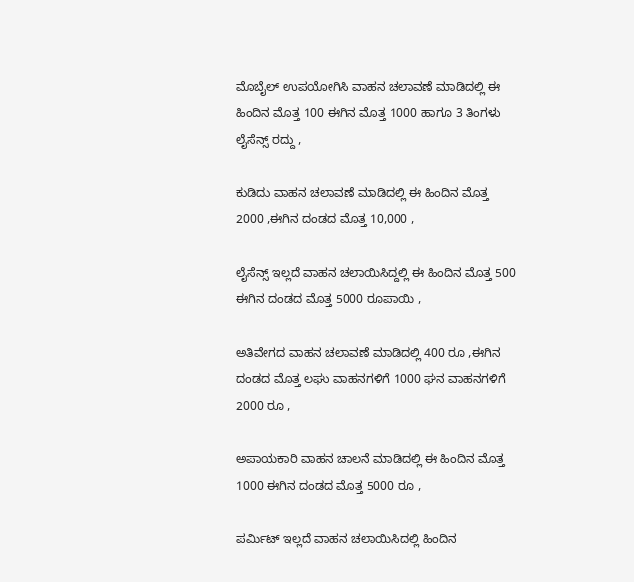ಮೊಬೈಲ್ ಉಪಯೋಗಿಸಿ ವಾಹನ ಚಲಾವಣೆ ಮಾಡಿದಲ್ಲಿ ಈ ಹಿಂದಿನ ಮೊತ್ತ 100 ಈಗಿನ ಮೊತ್ತ 1000 ಹಾಗೂ 3 ತಿಂಗಳು ಲೈಸೆನ್ಸ್ ರದ್ದು ,

ಕುಡಿದು ವಾಹನ ಚಲಾವಣೆ ಮಾಡಿದಲ್ಲಿ ಈ ಹಿಂದಿನ ಮೊತ್ತ 2000 ,ಈಗಿನ ದಂಡದ ಮೊತ್ತ 10,000 ,

ಲೈಸೆನ್ಸ್ ಇಲ್ಲದೆ ವಾಹನ ಚಲಾಯಿಸಿದ್ದಲ್ಲಿ ಈ ಹಿಂದಿನ ಮೊತ್ತ 500 ಈಗಿನ ದಂಡದ ಮೊತ್ತ 5000 ರೂಪಾಯಿ ,

ಅತಿವೇಗದ ವಾಹನ ಚಲಾವಣೆ ಮಾಡಿದಲ್ಲಿ 400 ರೂ ,ಈಗಿನ ದಂಡದ ಮೊತ್ತ ಲಘು ವಾಹನಗಳಿಗೆ 1000 ಘನ ವಾಹನಗಳಿಗೆ 2000 ರೂ ,

ಅಪಾಯಕಾರಿ ವಾಹನ ಚಾಲನೆ ಮಾಡಿದಲ್ಲಿ ಈ ಹಿಂದಿನ ಮೊತ್ತ 1000 ಈಗಿನ ದಂಡದ ಮೊತ್ತ 5000 ರೂ ,

ಪರ್ಮಿಟ್ ಇಲ್ಲದೆ ವಾಹನ ಚಲಾಯಿಸಿದಲ್ಲಿ ಹಿಂದಿನ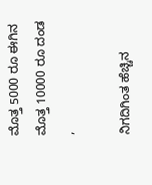ಮೊತ್ತ 5000 ರೂ ಈಗಿನ ಮೊತ್ತ 10000 ರೂ ದಂಡ ,

ನಿಗದಿಗಿಂತ ಹೆಚ್ಚಿನ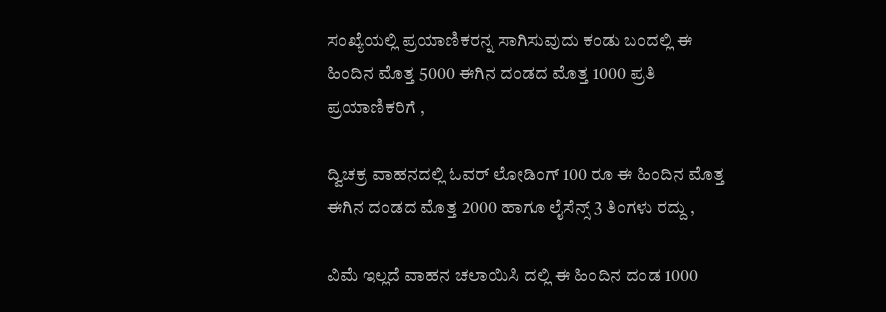ಸಂಖ್ಯೆಯಲ್ಲಿ ಪ್ರಯಾಣಿಕರನ್ನ ಸಾಗಿಸುವುದು ಕಂಡು ಬಂದಲ್ಲಿ ಈ ಹಿಂದಿನ ಮೊತ್ತ 5000 ಈಗಿನ ದಂಡದ ಮೊತ್ತ 1000 ಪ್ರತಿ ಪ್ರಯಾಣಿಕರಿಗೆ ,

ದ್ವಿಚಕ್ರ ವಾಹನದಲ್ಲಿ ಓವರ್ ಲೋಡಿಂಗ್ 100 ರೂ ಈ ಹಿಂದಿನ ಮೊತ್ತ ಈಗಿನ ದಂಡದ ಮೊತ್ತ 2000 ಹಾಗೂ ಲೈಸೆನ್ಸ್ 3 ತಿಂಗಳು ರದ್ದು ,

ವಿಮೆ ಇಲ್ಲದೆ ವಾಹನ ಚಲಾಯಿಸಿ ದಲ್ಲಿ ಈ ಹಿಂದಿನ ದಂಡ 1000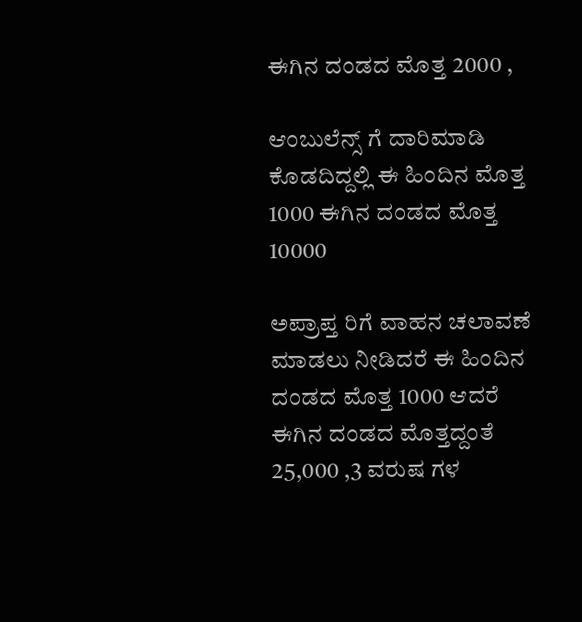ಈಗಿನ ದಂಡದ ಮೊತ್ತ 2000 ,

ಆಂಬುಲೆನ್ಸ್ ಗೆ ದಾರಿಮಾಡಿ ಕೊಡದಿದ್ದಲ್ಲಿ ಈ ಹಿಂದಿನ ಮೊತ್ತ 1000 ಈಗಿನ ದಂಡದ ಮೊತ್ತ 10000

ಅಪ್ರಾಪ್ತ ರಿಗೆ ವಾಹನ ಚಲಾವಣೆ ಮಾಡಲು ನೀಡಿದರೆ ಈ ಹಿಂದಿನ ದಂಡದ ಮೊತ್ತ 1000 ಆದರೆ ಈಗಿನ ದಂಡದ ಮೊತ್ತದ್ದಂತೆ 25,000 ,3 ವರುಷ ಗಳ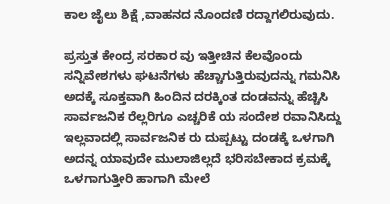ಕಾಲ ಜೈಲು ಶಿಕ್ಷೆ ,ವಾಹನದ ನೊಂದಣಿ ರದ್ದಾಗಲಿರುವುದು.

ಪ್ರಸ್ತುತ ಕೇಂದ್ರ ಸರಕಾರ ವು ಇತ್ತೀಚಿನ ಕೆಲವೊಂದು ಸನ್ನಿವೇಶಗಳು ಘಟನೆಗಳು ಹೆಚ್ಚಾಗುತ್ತಿರುವುದನ್ನು ಗಮನಿಸಿ ಅದಕ್ಕೆ ಸೂಕ್ತವಾಗಿ ಹಿಂದಿನ ದರಕ್ಕಿಂತ ದಂಡವನ್ನು ಹೆಚ್ಚಿಸಿ ಸಾರ್ವಜನಿಕ ರೆಲ್ಲರಿಗೂ ಎಚ್ಚರಿಕೆ ಯ ಸಂದೇಶ ರವಾನಿಸಿದ್ದು ಇಲ್ಲವಾದಲ್ಲಿ ಸಾರ್ವಜನಿಕ ರು ದುಪ್ಪಟ್ಟು ದಂಡಕ್ಕೆ ಒಳಗಾಗಿ ಅದನ್ನ ಯಾವುದೇ ಮುಲಾಜಿಲ್ಲದೆ ಭರಿಸಬೇಕಾದ ಕ್ರಮಕ್ಕೆ ಒಳಗಾಗುತ್ತೀರಿ ಹಾಗಾಗಿ ಮೇಲೆ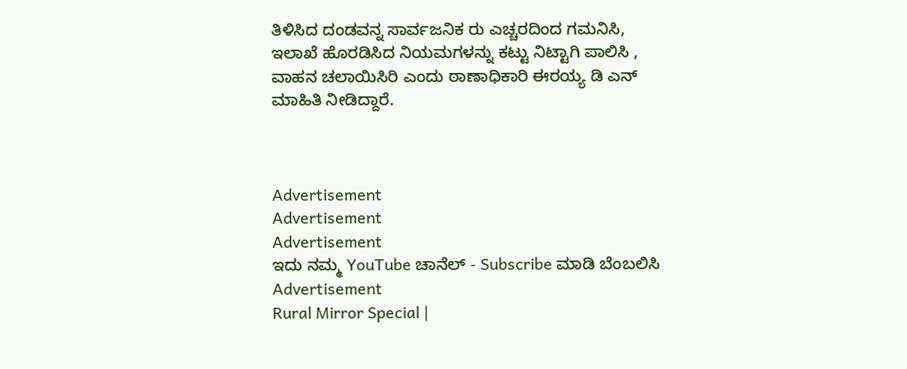ತಿಳಿಸಿದ ದಂಡವನ್ನ ಸಾರ್ವಜನಿಕ ರು ಎಚ್ಚರದಿಂದ ಗಮನಿಸಿ, ಇಲಾಖೆ ಹೊರಡಿಸಿದ ನಿಯಮಗಳನ್ನು ಕಟ್ಟು ನಿಟ್ಟಾಗಿ ಪಾಲಿಸಿ , ವಾಹನ ಚಲಾಯಿಸಿರಿ ಎಂದು ಠಾಣಾಧಿಕಾರಿ ಈರಯ್ಯ ಡಿ ಎನ್ ಮಾಹಿತಿ ನೀಡಿದ್ದಾರೆ.



Advertisement
Advertisement
Advertisement
ಇದು ನಮ್ಮ YouTube ಚಾನೆಲ್ - Subscribe ಮಾಡಿ ಬೆಂಬಲಿಸಿ
Advertisement
Rural Mirror Special |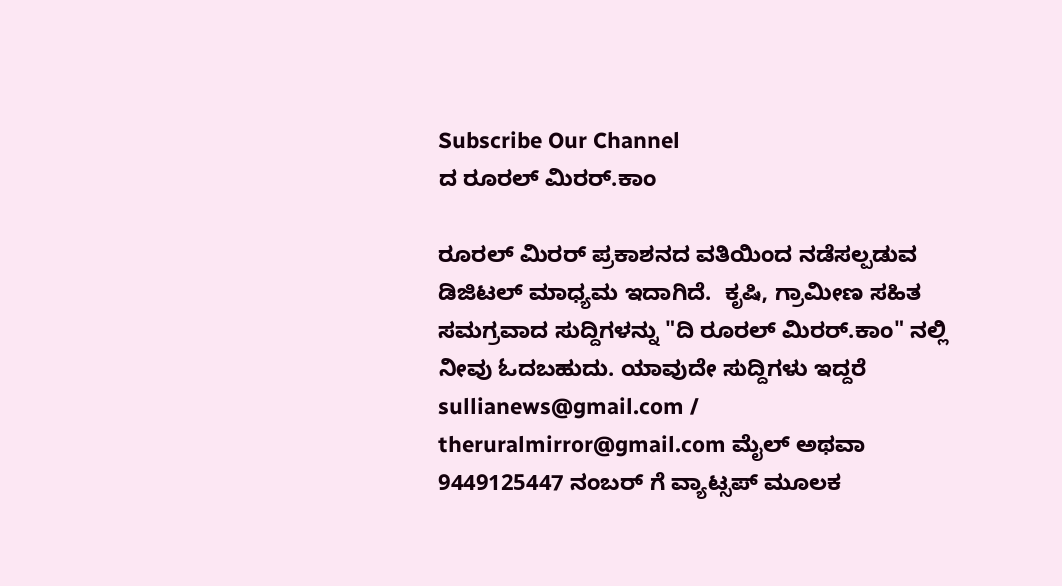Subscribe Our Channel
ದ ರೂರಲ್ ಮಿರರ್.ಕಾಂ

ರೂರಲ್‌ ಮಿರರ್‌ ಪ್ರಕಾಶನದ ವತಿಯಿಂದ ನಡೆಸಲ್ಪಡುವ ಡಿಜಿಟಲ್‌ ಮಾಧ್ಯಮ ಇದಾಗಿದೆ.  ಕೃಷಿ, ಗ್ರಾಮೀಣ ಸಹಿತ ಸಮಗ್ರವಾದ ಸುದ್ದಿಗಳನ್ನು "ದಿ ರೂರಲ್‌ ಮಿರರ್‌.ಕಾಂ" ನಲ್ಲಿ ನೀವು ಓದಬಹುದು. ಯಾವುದೇ ಸುದ್ದಿಗಳು ಇದ್ದರೆ sullianews@gmail.com / theruralmirror@gmail.com ಮೈಲ್ ಅಥವಾ 9449125447 ನಂಬರ್ ಗೆ ವ್ಯಾಟ್ಸಪ್ ಮೂಲಕ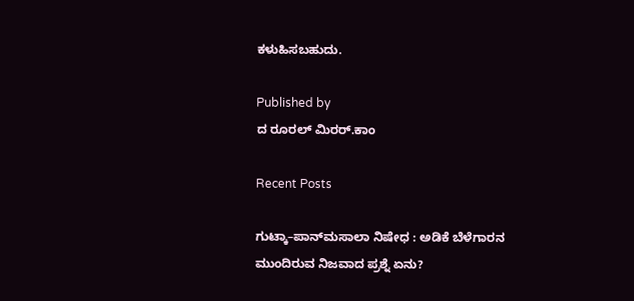ಕಳುಹಿಸಬಹುದು.

Published by
ದ ರೂರಲ್ ಮಿರರ್.ಕಾಂ

Recent Posts

ಗುಟ್ಕಾ–ಪಾನ್‌ಮಸಾಲಾ ನಿಷೇಧ : ಅಡಿಕೆ ಬೆಳೆಗಾರನ ಮುಂದಿರುವ ನಿಜವಾದ ಪ್ರಶ್ನೆ ಏನು?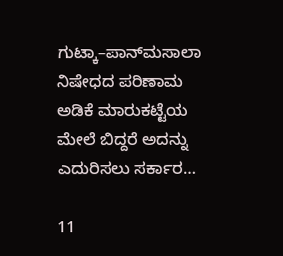ಗುಟ್ಕಾ–ಪಾನ್‌ಮಸಾಲಾ ನಿಷೇಧದ ಪರಿಣಾಮ ಅಡಿಕೆ ಮಾರುಕಟ್ಟೆಯ ಮೇಲೆ ಬಿದ್ದರೆ ಅದನ್ನು ಎದುರಿಸಲು ಸರ್ಕಾರ…

11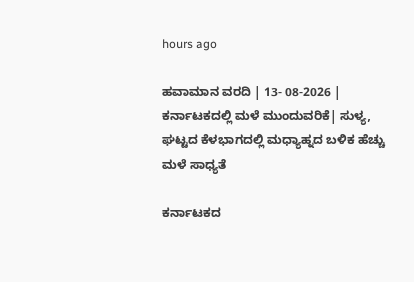hours ago

ಹವಾಮಾನ ವರದಿ | 13- 08-2026 | ಕರ್ನಾಟಕದಲ್ಲಿ ಮಳೆ ಮುಂದುವರಿಕೆ| ಸುಳ್ಯ, ಘಟ್ಟದ ಕೆಳಭಾಗದಲ್ಲಿ ಮಧ್ಯಾಹ್ನದ ಬಳಿಕ ಹೆಚ್ಚು ಮಳೆ ಸಾಧ್ಯತೆ

ಕರ್ನಾಟಕದ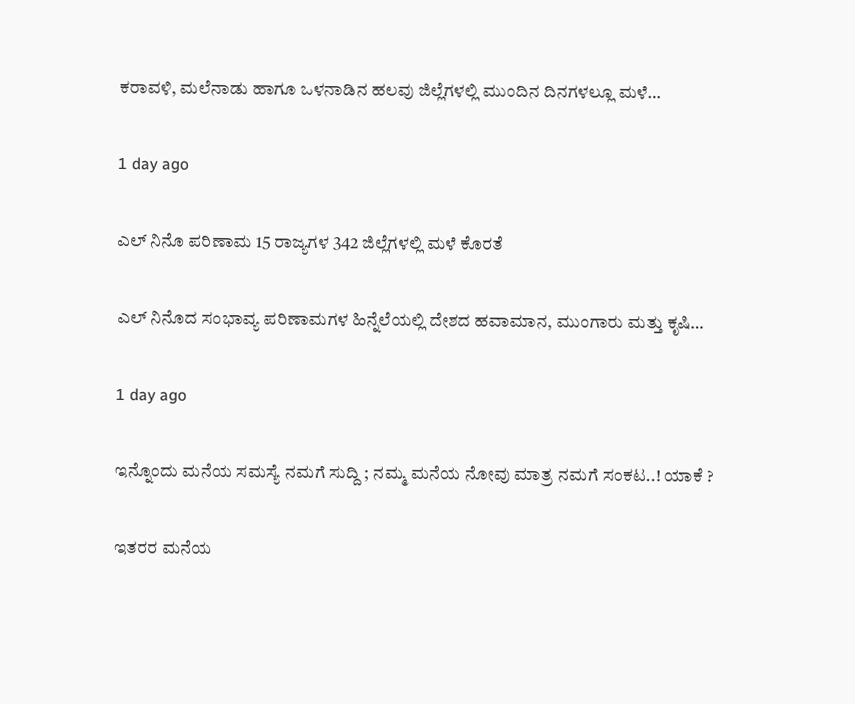ಕರಾವಳಿ, ಮಲೆನಾಡು ಹಾಗೂ ಒಳನಾಡಿನ ಹಲವು ಜಿಲ್ಲೆಗಳಲ್ಲಿ ಮುಂದಿನ ದಿನಗಳಲ್ಲೂ ಮಳೆ…

1 day ago

ಎಲ್ ನಿನೊ ಪರಿಣಾಮ 15 ರಾಜ್ಯಗಳ 342 ಜಿಲ್ಲೆಗಳಲ್ಲಿ ಮಳೆ ಕೊರತೆ

ಎಲ್ ನಿನೊದ ಸಂಭಾವ್ಯ ಪರಿಣಾಮಗಳ ಹಿನ್ನೆಲೆಯಲ್ಲಿ ದೇಶದ ಹವಾಮಾನ, ಮುಂಗಾರು ಮತ್ತು ಕೃಷಿ…

1 day ago

ಇನ್ನೊಂದು ಮನೆಯ ಸಮಸ್ಯೆ ನಮಗೆ ಸುದ್ದಿ ; ನಮ್ಮ ಮನೆಯ ನೋವು ಮಾತ್ರ ನಮಗೆ ಸಂಕಟ..! ಯಾಕೆ ?

ಇತರರ ಮನೆಯ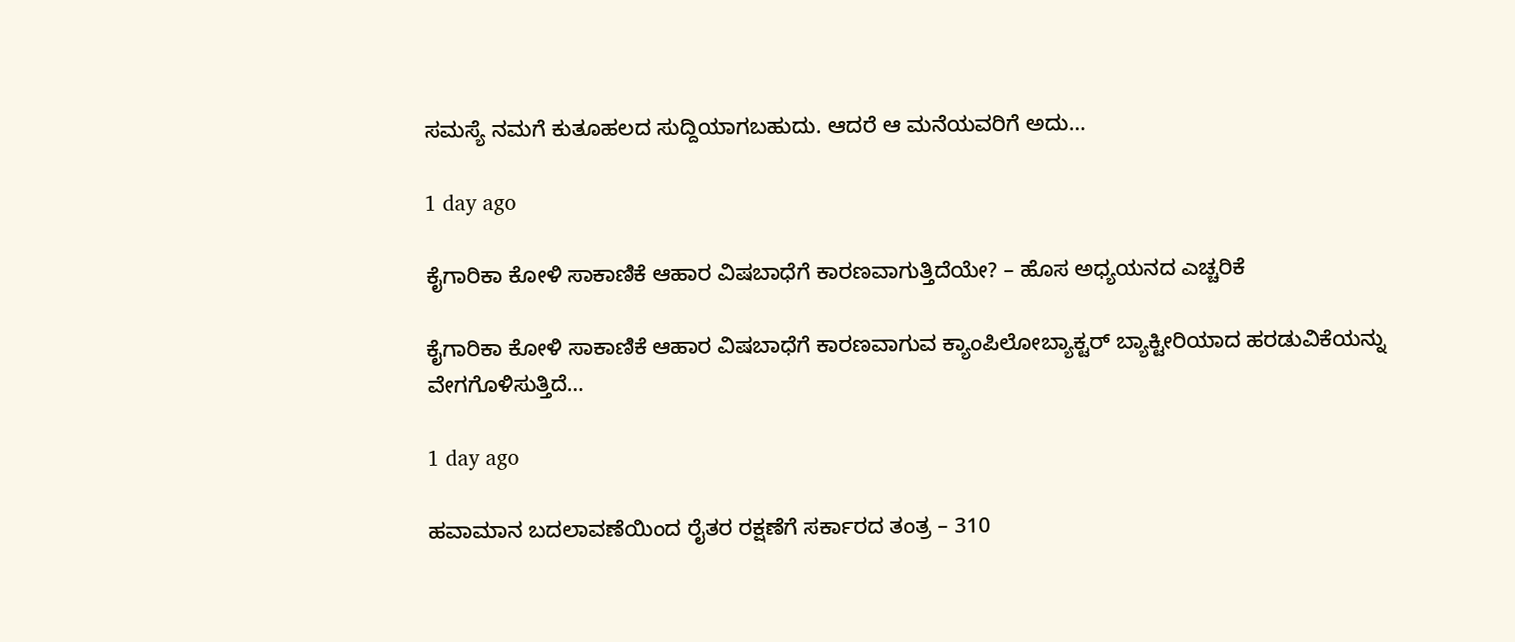ಸಮಸ್ಯೆ ನಮಗೆ ಕುತೂಹಲದ ಸುದ್ದಿಯಾಗಬಹುದು. ಆದರೆ ಆ ಮನೆಯವರಿಗೆ ಅದು…

1 day ago

ಕೈಗಾರಿಕಾ ಕೋಳಿ ಸಾಕಾಣಿಕೆ ಆಹಾರ ವಿಷಬಾಧೆಗೆ ಕಾರಣವಾಗುತ್ತಿದೆಯೇ? – ಹೊಸ ಅಧ್ಯಯನದ ಎಚ್ಚರಿಕೆ

ಕೈಗಾರಿಕಾ ಕೋಳಿ ಸಾಕಾಣಿಕೆ ಆಹಾರ ವಿಷಬಾಧೆಗೆ ಕಾರಣವಾಗುವ ಕ್ಯಾಂಪಿಲೋಬ್ಯಾಕ್ಟರ್ ಬ್ಯಾಕ್ಟೀರಿಯಾದ ಹರಡುವಿಕೆಯನ್ನು ವೇಗಗೊಳಿಸುತ್ತಿದೆ…

1 day ago

ಹವಾಮಾನ ಬದಲಾವಣೆಯಿಂದ ರೈತರ ರಕ್ಷಣೆಗೆ ಸರ್ಕಾರದ ತಂತ್ರ – 310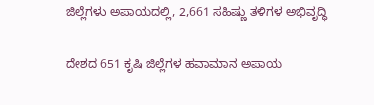ಜಿಲ್ಲೆಗಳು ಅಪಾಯದಲ್ಲಿ, 2,661 ಸಹಿಷ್ಣು ತಳಿಗಳ ಅಭಿವೃದ್ಧಿ

ದೇಶದ 651 ಕೃಷಿ ಜಿಲ್ಲೆಗಳ ಹವಾಮಾನ ಅಪಾಯ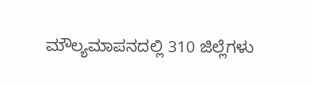ಮೌಲ್ಯಮಾಪನದಲ್ಲಿ 310 ಜಿಲ್ಲೆಗಳು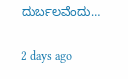ದುರ್ಬಲವೆಂದು…

2 days ago